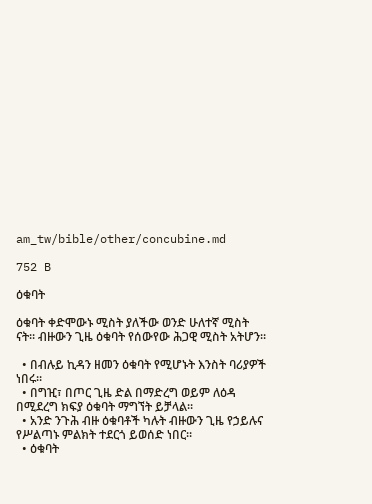am_tw/bible/other/concubine.md

752 B

ዕቁባት

ዕቁባት ቀድሞውኑ ሚስት ያለችው ወንድ ሁለተኛ ሚስት ናት። ብዙውን ጊዜ ዕቁባት የሰውየው ሕጋዊ ሚስት አትሆን።

  • በብሉይ ኪዳን ዘመን ዕቁባት የሚሆኑት እንስት ባሪያዎች ነበሩ።
  • በግዢ፣ በጦር ጊዜ ድል በማድረግ ወይም ለዕዳ በሚደረግ ክፍያ ዕቁባት ማግኘት ይቻላል።
  • አንድ ንጉሕ ብዙ ዕቁባቶች ካሉት ብዙውን ጊዜ የኃይሉና የሥልጣኑ ምልክት ተደርጎ ይወሰድ ነበር።
  • ዕቁባት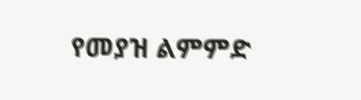የመያዝ ልምምድ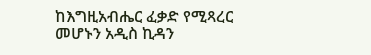ከእግዚአብሔር ፈቃድ የሚጻረር መሆኑን አዲስ ኪዳን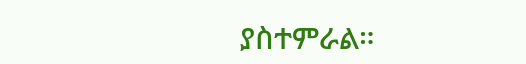ያስተምራል።